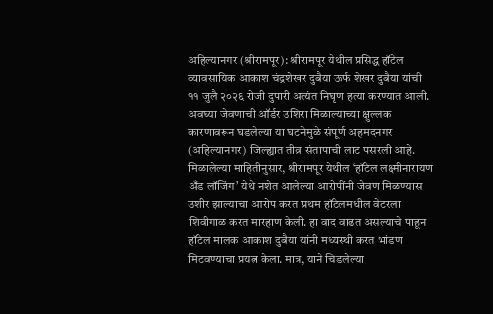अहिल्यानगर (श्रीरामपूर): श्रीरामपूर येथील प्रसिद्ध हॉटेल व्यावसायिक आकाश चंद्रशेखर दुबैया ऊर्फ शेखर दुबैया यांची ११ जुलै २०२६ रोजी दुपारी अत्यंत निघृण हत्या करण्यात आली. अवघ्या जेवणाची ऑर्डर उशिरा मिळाल्याच्या क्षुल्लक कारणावरून घडलेल्या या घटनेमुळे संपूर्ण अहमदनगर (अहिल्यानगर) जिल्ह्यात तीव्र संतापाची लाट पसरली आहे.
मिळालेल्या माहितीनुसार, श्रीरामपूर येथील ‘हॉटेल लक्ष्मीनारायण अँड लॉजिंग’ येथे नशेत आलेल्या आरोपींनी जेवण मिळण्यास उशीर झाल्याचा आरोप करत प्रथम हॉटेलमधील वेटरला शिवीगाळ करत मारहाण केली. हा वाद वाढत असल्याचे पाहून हॉटेल मालक आकाश दुबैया यांनी मध्यस्थी करत भांडण मिटवण्याचा प्रयत्न केला. मात्र, याने चिडलेल्या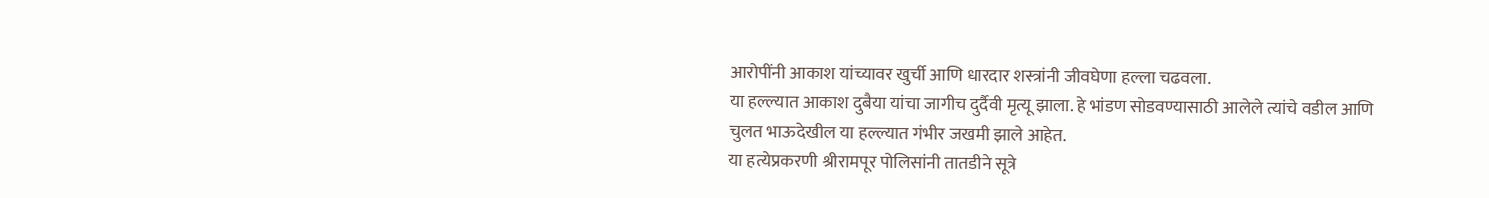आरोपींनी आकाश यांच्यावर खुर्ची आणि धारदार शस्त्रांनी जीवघेणा हल्ला चढवला.
या हल्ल्यात आकाश दुबैया यांचा जागीच दुर्दैवी मृत्यू झाला. हे भांडण सोडवण्यासाठी आलेले त्यांचे वडील आणि चुलत भाऊदेखील या हल्ल्यात गंभीर जखमी झाले आहेत.
या हत्येप्रकरणी श्रीरामपूर पोलिसांनी तातडीने सूत्रे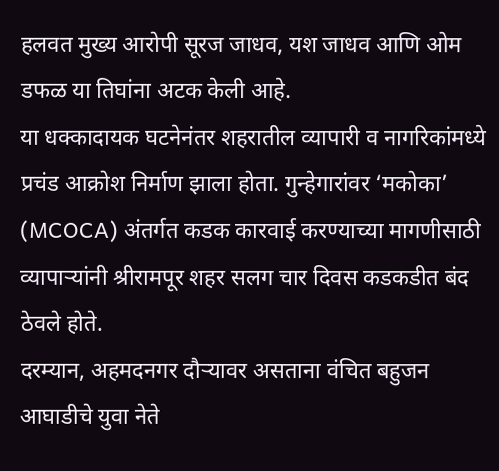हलवत मुख्य आरोपी सूरज जाधव, यश जाधव आणि ओम डफळ या तिघांना अटक केली आहे.
या धक्कादायक घटनेनंतर शहरातील व्यापारी व नागरिकांमध्ये प्रचंड आक्रोश निर्माण झाला होता. गुन्हेगारांवर ‘मकोका’ (MCOCA) अंतर्गत कडक कारवाई करण्याच्या मागणीसाठी व्यापाऱ्यांनी श्रीरामपूर शहर सलग चार दिवस कडकडीत बंद ठेवले होते.
दरम्यान, अहमदनगर दौऱ्यावर असताना वंचित बहुजन आघाडीचे युवा नेते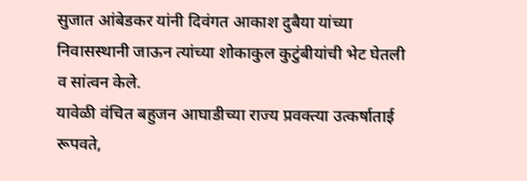सुजात आंबेडकर यांनी दिवंगत आकाश दुबैया यांच्या निवासस्थानी जाऊन त्यांच्या शोकाकुल कुटुंबीयांची भेट घेतली व सांत्वन केले.
यावेळी वंचित बहुजन आघाडीच्या राज्य प्रवक्त्या उत्कर्षाताई रूपवते,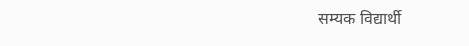सम्यक विद्यार्थी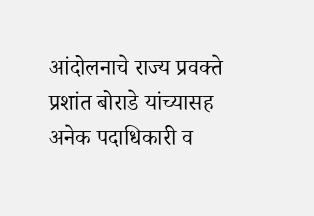आंदोलनाचे राज्य प्रवक्ते प्रशांत बोराडे यांच्यासह अनेक पदाधिकारी व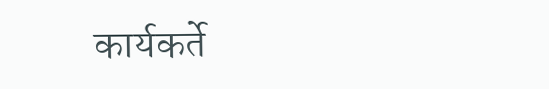कार्यकर्ते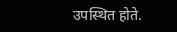उपस्थित होते.